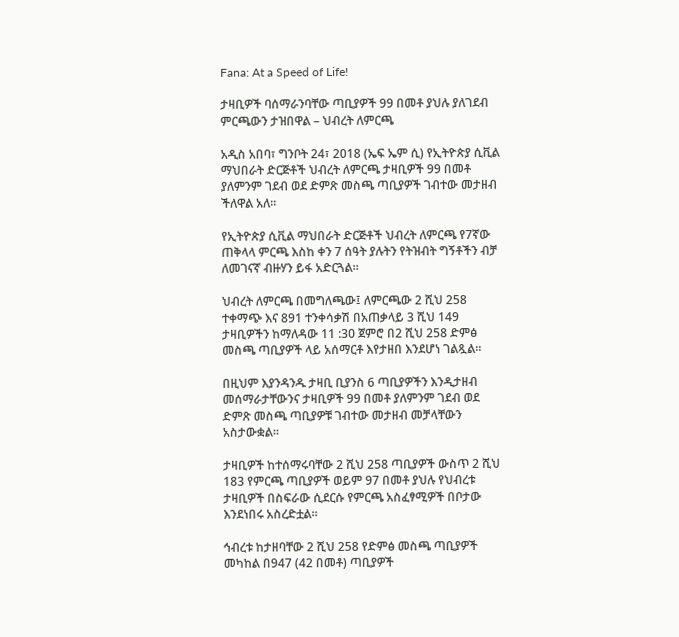Fana: At a Speed of Life!

ታዛቢዎች ባሰማራንባቸው ጣቢያዎች 99 በመቶ ያህሉ ያለገደብ ምርጫውን ታዝበዋል – ህብረት ለምርጫ

አዲስ አበባ፣ ግንቦት 24፣ 2018 (ኤፍ ኤም ሲ) የኢትዮጵያ ሲቪል ማህበራት ድርጅቶች ህብረት ለምርጫ ታዛቢዎች 99 በመቶ ያለምንም ገደብ ወደ ድምጽ መስጫ ጣቢያዎች ገብተው መታዘብ ችለዋል አለ።

የኢትዮጵያ ሲቪል ማህበራት ድርጅቶች ህብረት ለምርጫ የ7ኛው ጠቅላላ ምርጫ እስከ ቀን 7 ሰዓት ያሉትን የትዝብት ግኝቶችን ብቻ ለመገናኛ ብዙሃን ይፋ አድርጓል።

ህብረት ለምርጫ በመግለጫው፤ ለምርጫው 2 ሺህ 258 ተቀማጭ እና 891 ተንቀሳቃሽ በአጠቃላይ 3 ሺህ 149 ታዛቢዎችን ከማለዳው 11 :30 ጀምሮ በ2 ሺህ 258 ድምፅ መስጫ ጣቢያዎች ላይ አሰማርቶ እየታዘበ እንደሆነ ገልጿል።

በዚህም እያንዳንዱ ታዛቢ ቢያንስ 6 ጣቢያዎችን እንዲታዘብ መሰማራታቸውንና ታዛቢዎች 99 በመቶ ያለምንም ገደብ ወደ ድምጽ መስጫ ጣቢያዎቹ ገብተው መታዘብ መቻላቸውን አስታውቋል።

ታዛቢዎች ከተሰማሩባቸው 2 ሺህ 258 ጣቢያዎች ውስጥ 2 ሺህ 183 የምርጫ ጣቢያዎች ወይም 97 በመቶ ያህሉ የህብረቱ ታዛቢዎች በስፍራው ሲደርሱ የምርጫ አስፈፃሚዎች በቦታው እንደነበሩ አስረድቷል።

ኅብረቱ ከታዘባቸው 2 ሺህ 258 የድምፅ መስጫ ጣቢያዎች መካከል በ947 (42 በመቶ) ጣቢያዎች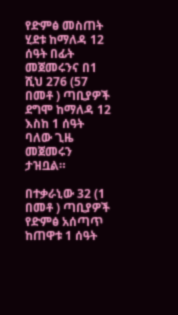የድምፅ መስጠት ሂደቱ ከማለዳ 12 ሰዓት በፊት መጀመሩንና በ1 ሺህ 276 (57 በመቶ ) ጣቢያዎች ደግሞ ከማለዳ 12 እስከ 1 ሰዓት ባለው ጊዜ መጀመሩን ታዝቧል።

በተቃራኒው 32 (1 በመቶ ) ጣቢያዎች የድምፅ አሰጣጥ ከጠዋቱ 1 ሰዓት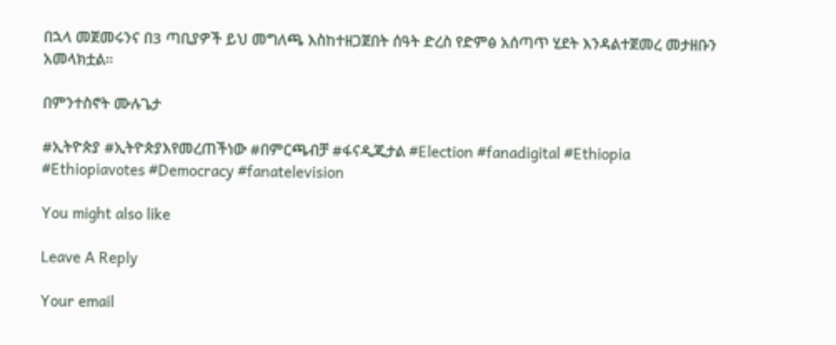በኋላ መጀመሩንና በ3 ጣቢያዎች ይህ መግለጫ እስከተዘጋጀበት ሰዓት ድረስ የድምፅ አሰጣጥ ሂደት እንዳልተጀመረ መታዘቡን አመላክቷል።

በምንተስኖት ሙሉጌታ

#ኢትዮጵያ #ኢትዮጵያእየመረጠችነው #በምርጫብቻ #ፋናዲጂታል #Election #fanadigital #Ethiopia #Ethiopiavotes #Democracy #fanatelevision

You might also like

Leave A Reply

Your email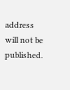address will not be published.